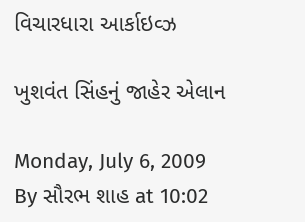વિચારધારા આર્કાઇવ્ઝ

ખુશવંત સિંહનું જાહેર એલાન

Monday, July 6, 2009
By સૌરભ શાહ at 10:02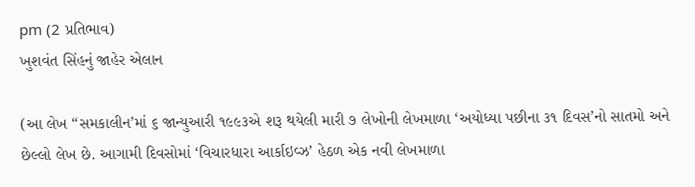pm (2 પ્રતિભાવ)
ખુશવંત સિંહનું જાહેર એલાન

(આ લેખ “સમકાલીન’માં ૬ જાન્યુઆરી ૧૯૯૩એ શરૂ થયેલી મારી ૭ લેખોની લેખમાળા ‘અયોધ્યા પછીના ૩૧ દિવસ’નો સાતમો અને છેલ્લો લેખ છે. આગામી દિવસોમાં ‘વિચારધારા આર્કાઇવ્ઝ’ હેઠળ એક નવી લેખમાળા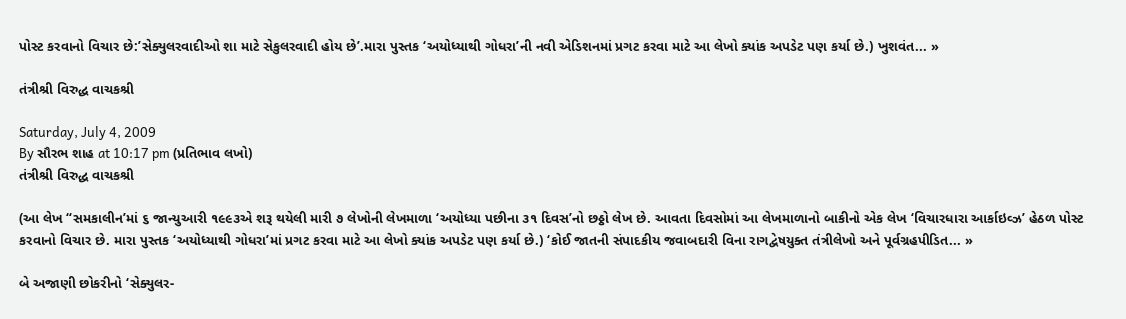પોસ્ટ કરવાનો વિચાર છે:’સેક્યુલરવાદીઓ શા માટે સેકુલરવાદી હોય છે’.મારા પુસ્તક ‘અયોધ્યાથી ગોધરા’ની નવી એડિશનમાં પ્રગટ કરવા માટે આ લેખો ક્યાંક અપડેટ પણ કર્યા છે.) ખુશવંત... »

તંત્રીશ્રી વિરુદ્ધ વાચકશ્રી

Saturday, July 4, 2009
By સૌરભ શાહ at 10:17 pm (પ્રતિભાવ લખો)
તંત્રીશ્રી વિરુદ્ધ વાચકશ્રી

(આ લેખ “સમકાલીન’માં ૬ જાન્યુઆરી ૧૯૯૩એ શરૂ થયેલી મારી ૭ લેખોની લેખમાળા ‘અયોધ્યા પછીના ૩૧ દિવસ’નો છઠ્ઠો લેખ છે. આવતા દિવસોમાં આ લેખમાળાનો બાકીનો એક લેખ ‘વિચારધારા આર્કાઇવ્ઝ’ હેઠળ પોસ્ટ કરવાનો વિચાર છે. મારા પુસ્તક ‘અયોધ્યાથી ગોધરા’માં પ્રગટ કરવા માટે આ લેખો ક્યાંક અપડેટ પણ કર્યા છે.) ‘કોઈ જાતની સંપાદકીય જવાબદારી વિના રાગદ્વેષયુક્ત તંત્રીલેખો અને પૂર્વગ્રહપીડિત... »

બે અજાણી છોકરીનો ‘સેક્યુલર-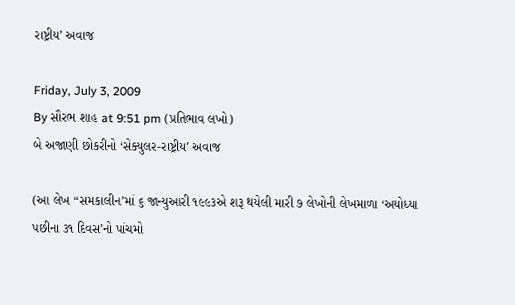રાષ્ટ્રીય’ અવાજ

Friday, July 3, 2009
By સૌરભ શાહ at 9:51 pm (પ્રતિભાવ લખો)
બે અજાણી છોકરીનો ‘સેક્યુલર-રાષ્ટ્રીય’ અવાજ

(આ લેખ “સમકાલીન’માં ૬ જાન્યુઆરી ૧૯૯૩એ શરૂ થયેલી મારી ૭ લેખોની લેખમાળા ‘અયોધ્યા પછીના ૩૧ દિવસ’નો પાંચમો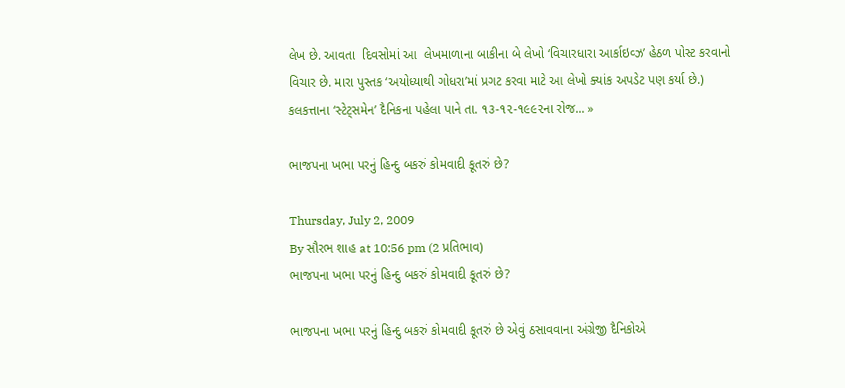લેખ છે. આવતા  દિવસોમાં આ  લેખમાળાના બાકીના બે લેખો ‘વિચારધારા આર્કાઇવ્ઝ’ હેઠળ પોસ્ટ કરવાનો વિચાર છે. મારા પુસ્તક ‘અયોધ્યાથી ગોધરા’માં પ્રગટ કરવા માટે આ લેખો ક્યાંક અપડેટ પણ કર્યા છે.) કલકત્તાના ‘સ્ટેટ્સમેન’ દૈનિકના પહેલા પાને તા. ૧૩-૧૨-૧૯૯૨ના રોજ... »

ભાજપના ખભા પરનું હિન્દુ બકરું કોમવાદી કૂતરું છે?

Thursday, July 2, 2009
By સૌરભ શાહ at 10:56 pm (2 પ્રતિભાવ)
ભાજપના ખભા પરનું હિન્દુ બકરું કોમવાદી કૂતરું છે?

ભાજપના ખભા પરનું હિન્દુ બકરું કોમવાદી કૂતરું છે એવું ઠસાવવાના અંગ્રેજી દૈનિકોએ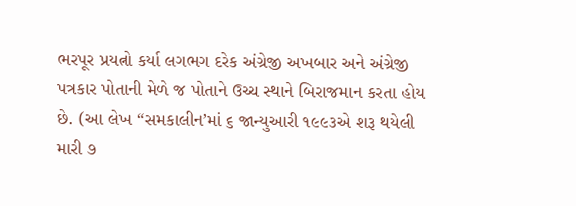ભરપૂર પ્રયત્નો કર્યા લગભગ દરેક અંગ્રેજી અખબાર અને અંગ્રેજી પત્રકાર પોતાની મેળે જ પોતાને ઉચ્ચ સ્થાને બિરાજમાન કરતા હોય છે. (આ લેખ “સમકાલીન’માં ૬ જાન્યુઆરી ૧૯૯૩એ શરૂ થયેલી મારી ૭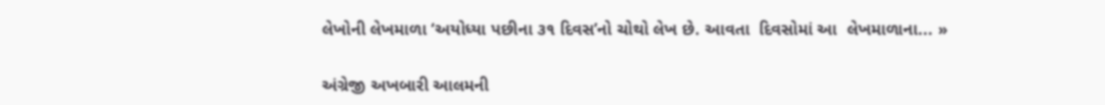લેખોની લેખમાળા ‘અયોધ્યા પછીના ૩૧ દિવસ’નો ચોથો લેખ છે. આવતા  દિવસોમાં આ  લેખમાળાના... »

અંગ્રેજી અખબારી આલમની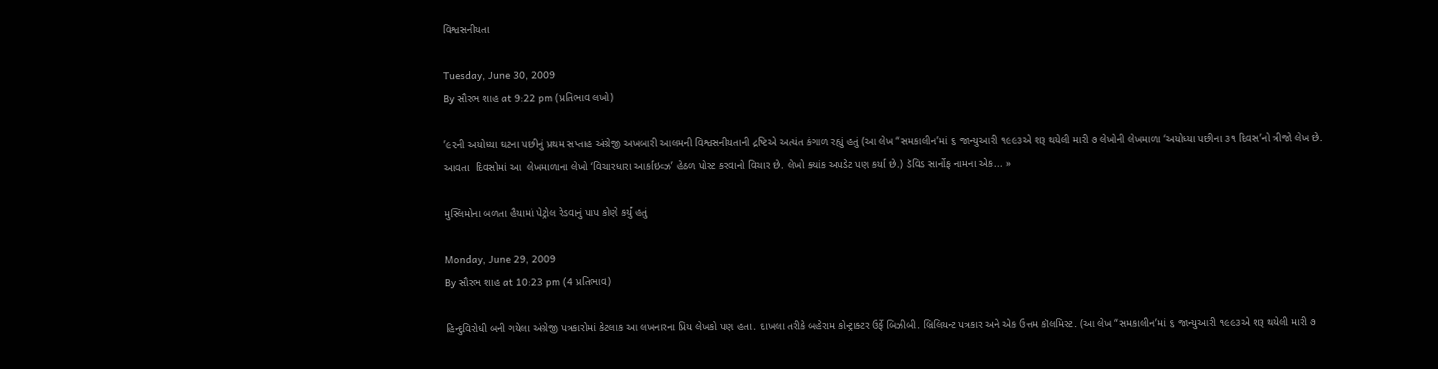વિશ્વસનીયતા

Tuesday, June 30, 2009
By સૌરભ શાહ at 9:22 pm (પ્રતિભાવ લખો)

’૯૨ની અયોધ્યા ઘટના પછીનું પ્રથમ સપ્તાહ અંગ્રેજી અખબારી આલમની વિશ્વસનીયતાની દ્રષ્ટિએ અત્યંત કંગાળ રહ્યું હતું (આ લેખ “સમકાલીન’માં ૬ જાન્યુઆરી ૧૯૯૩એ શરૂ થયેલી મારી ૭ લેખોની લેખમાળા ‘અયોધ્યા પછીના ૩૧ દિવસ’નો ત્રીજો લેખ છે. આવતા  દિવસોમાં આ  લેખમાળાના લેખો ‘વિચારધારા આર્કાઇવ્ઝ’ હેઠળ પોસ્ટ કરવાનો વિચાર છે. લેખો ક્યાંક અપડેટ પણ કર્યા છે.) ડૅવિડ સાર્નોફ નામના એક... »

મુસ્લિમોના બળતા હૈયામાં પેટ્રોલ રેડવાનું પાપ કોણે કર્યું હતું

Monday, June 29, 2009
By સૌરભ શાહ at 10:23 pm (4 પ્રતિભાવ)

હિન્દુવિરોધી બની ગયેલા અંગ્રેજી પત્રકારોમાં કેટલાક આ લખનારના પ્રિય લેખકો પણ હતા. દાખલા તરીકે બહેરામ કોન્ટ્રાક્ટર ઉર્ફે બિઝીબી. બ્રિલિયન્ટ પત્રકાર અને એક ઉત્તમ કૉલમિસ્ટ. (આ લેખ “સમકાલીન’માં ૬ જાન્યુઆરી ૧૯૯૩એ શરૂ થયેલી મારી ૭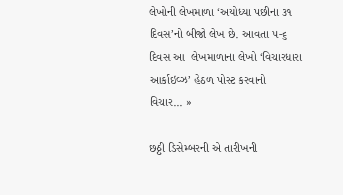લેખોની લેખમાળા ‘અયોધ્યા પછીના ૩૧ દિવસ’નો બીજો લેખ છે. આવતા ૫-૬ દિવસ આ  લેખમાળાના લેખો ‘વિચારધારા આર્કાઇવ્ઝ’ હેઠળ પોસ્ટ કરવાનો વિચાર... »

છઠ્ઠી ડિસેમ્બરની એ તારીખની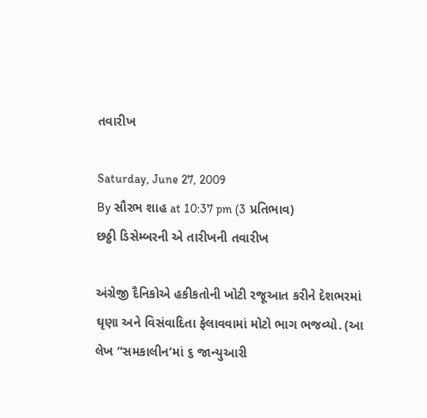તવારીખ

Saturday, June 27, 2009
By સૌરભ શાહ at 10:37 pm (3 પ્રતિભાવ)
છઠ્ઠી ડિસેમ્બરની એ તારીખની તવારીખ

અંગ્રેજી દૈનિકોએ હકીકતોની ખોટી રજૂઆત કરીને દેશભરમાં ઘૃણા અને વિસંવાદિતા ફેલાવવામાં મોટો ભાગ ભજવ્યો. (આ લેખ “સમકાલીન’માં ૬ જાન્યુઆરી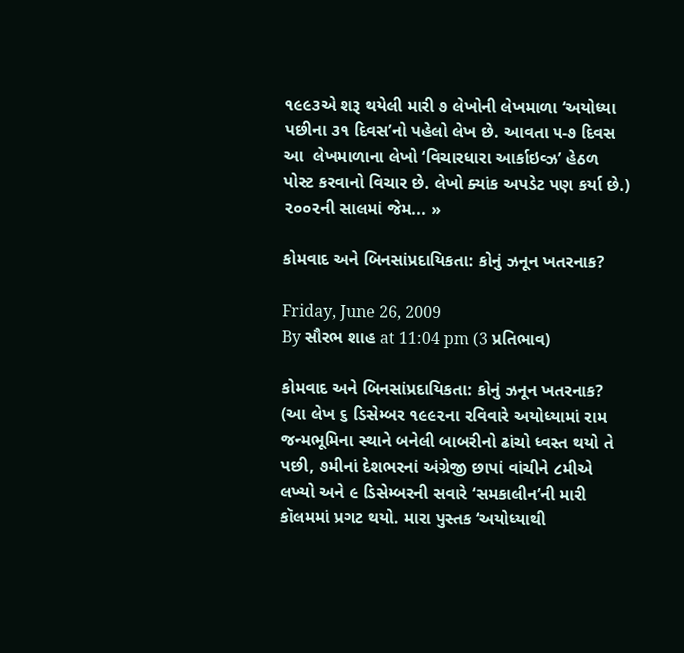૧૯૯૩એ શરૂ થયેલી મારી ૭ લેખોની લેખમાળા ‘અયોધ્યા પછીના ૩૧ દિવસ’નો પહેલો લેખ છે. આવતા ૫-૭ દિવસ આ  લેખમાળાના લેખો ‘વિચારધારા આર્કાઇવ્ઝ’ હેઠળ પોસ્ટ કરવાનો વિચાર છે. લેખો ક્યાંક અપડેટ પણ કર્યા છે.) ૨૦૦૨ની સાલમાં જેમ... »

કોમવાદ અને બિનસાંપ્રદાયિકતા: કોનું ઝનૂન ખતરનાક?

Friday, June 26, 2009
By સૌરભ શાહ at 11:04 pm (3 પ્રતિભાવ)

કોમવાદ અને બિનસાંપ્રદાયિકતા: કોનું ઝનૂન ખતરનાક? (આ લેખ ૬ ડિસેમ્બર ૧૯૯૨ના રવિવારે અયોધ્યામાં રામ જન્મભૂમિના સ્થાને બનેલી બાબરીનો ઢાંચો ધ્વસ્ત થયો તે પછી, ૭મીનાં દેશભરનાં અંગ્રેજી છાપાં વાંચીને ૮મીએ લખ્યો અને ૯ ડિસેમ્બરની સવારે ‘સમકાલીન’ની મારી કૉલમમાં પ્રગટ થયો. મારા પુસ્તક ‘અયોધ્યાથી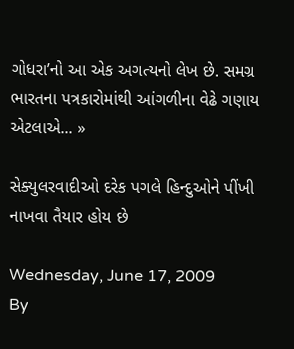ગોધરા’નો આ એક અગત્યનો લેખ છે. સમગ્ર ભારતના પત્રકારોમાંથી આંગળીના વેઢે ગણાય એટલાએ... »

સેક્યુલરવાદીઓ દરેક પગલે હિન્દુઓને પીંખી નાખવા તૈયાર હોય છે

Wednesday, June 17, 2009
By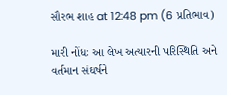સૌરભ શાહ at 12:48 pm (6 પ્રતિભાવ)

મારી નોંધઃ આ લેખ અત્યારની પરિસ્થિતિ અને વર્તમાન સંઘર્ષને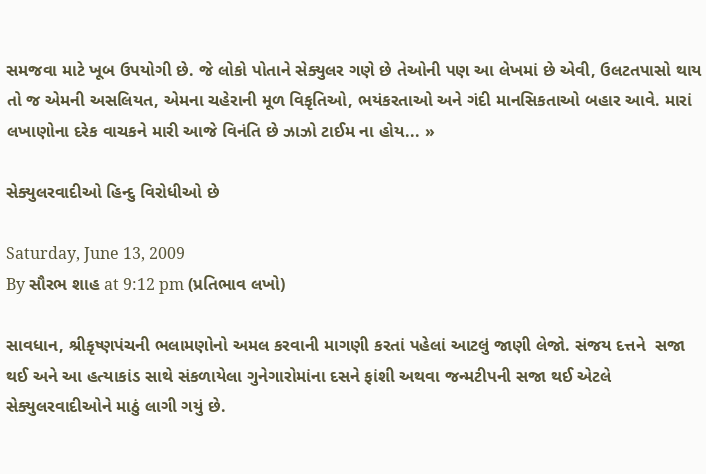સમજવા માટે ખૂબ ઉપયોગી છે. જે લોકો પોતાને સેક્યુલર ગણે છે તેઓની પણ આ લેખમાં છે એવી, ઉલટતપાસો થાય તો જ એમની અસલિયત, એમના ચહેરાની મૂળ વિકૃતિઓ, ભયંકરતાઓ અને ગંદી માનસિકતાઓ બહાર આવે. મારાં લખાણોના દરેક વાચકને મારી આજે વિનંતિ છે ઝાઝો ટાઈમ ના હોય... »

સેક્યુલરવાદીઓ હિન્દુ વિરોધીઓ છે

Saturday, June 13, 2009
By સૌરભ શાહ at 9:12 pm (પ્રતિભાવ લખો)

સાવધાન, શ્રીકૃષ્ણપંચની ભલામણોનો અમલ કરવાની માગણી કરતાં પહેલાં આટલું જાણી લેજો. સંજય દત્તને  સજા થઈ અને આ હત્યાકાંડ સાથે સંકળાયેલા ગુનેગારોમાંના દસને ફાંશી અથવા જન્મટીપની સજા થઈ એટલે સેક્યુલરવાદીઓને માઠું લાગી ગયું છે.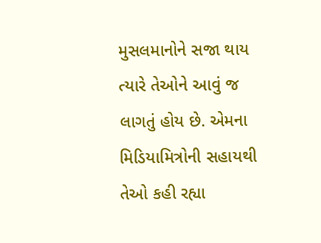મુસલમાનોને સજા થાય ત્યારે તેઓને આવું જ લાગતું હોય છે. એમના મિડિયામિત્રોની સહાયથી તેઓ કહી રહ્યા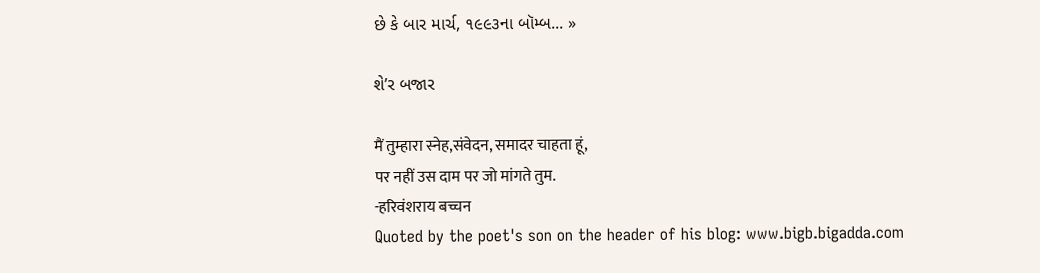છે કે બાર માર્ચ, ૧૯૯૩ના બૉમ્બ... »

શે’ર બજાર

मैं तुम्हारा स्नेह,संवेदन, समादर चाहता हूं,
पर नहीं उस दाम पर जो मांगते तुम.
-हरिवंशराय बच्चन
Quoted by the poet's son on the header of his blog: www.bigb.bigadda.com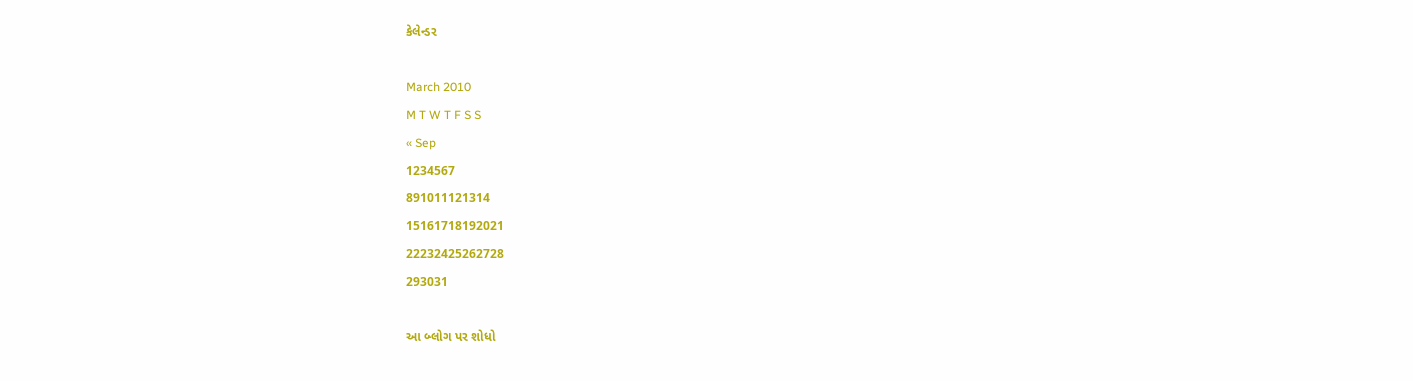કેલેન્ડર

March 2010
M T W T F S S
« Sep
1234567
891011121314
15161718192021
22232425262728
293031

આ બ્લોગ પર શોધો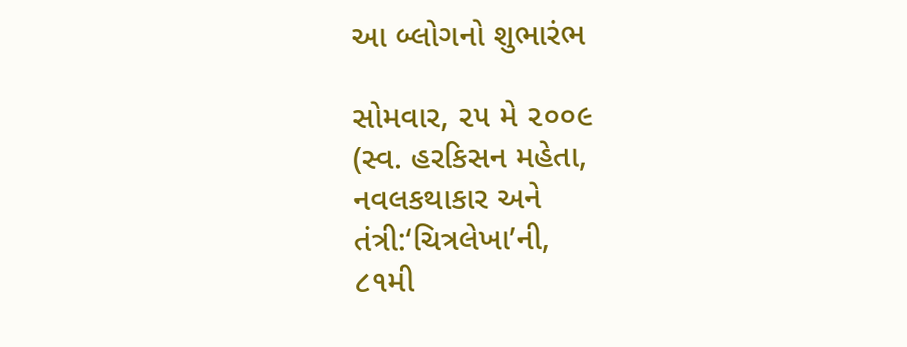આ બ્લોગનો શુભારંભ

સોમવાર, ૨૫ મે ૨૦૦૯
(સ્વ. હરકિસન મહેતા,
નવલકથાકાર અને
તંત્રી:‘ચિત્રલેખા’ની,
૮૧મી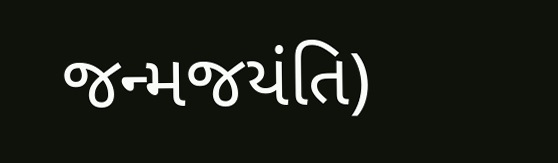જન્મજયંતિ)